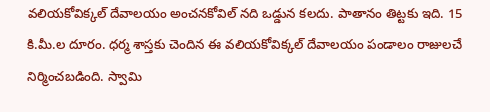వలియకోవిక్కల్ దేవాలయం అంచనకోవిల్ నది ఒడ్డున కలదు. పాతానం తిట్టకు ఇది. 15 కి.మీ.ల దూరం. ధర్మ శాస్తకు చెందిన ఈ వలియకోవిక్కల్ దేవాలయం పండాలం రాజులచే నిర్మించబడింది. స్వామి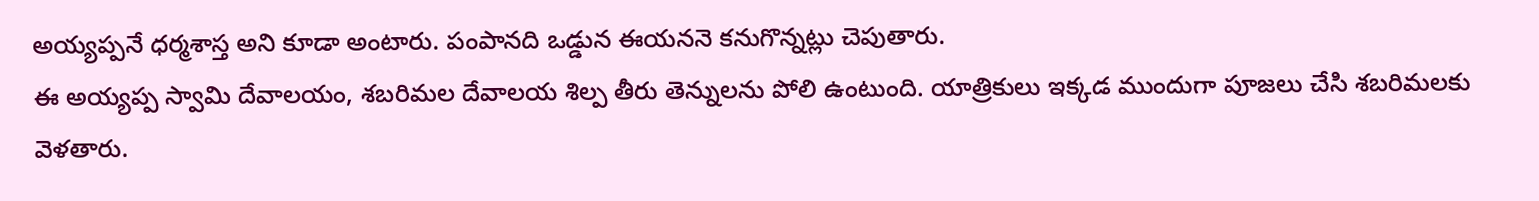అయ్యప్పనే ధర్మశాస్త అని కూడా అంటారు. పంపానది ఒడ్డున ఈయననె కనుగొన్నట్లు చెపుతారు.
ఈ అయ్యప్ప స్వామి దేవాలయం, శబరిమల దేవాలయ శిల్ప తీరు తెన్నులను పోలి ఉంటుంది. యాత్రికులు ఇక్కడ ముందుగా పూజలు చేసి శబరిమలకు వెళతారు.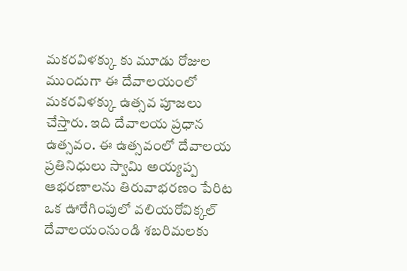మకరవిళక్కు కు మూడు రోజుల ముందుగా ఈ దేవాలయంలో మకరవిళక్కు ఉత్సవ పూజలు చేస్తారు. ఇది దేవాలయ ప్రధాన ఉత్సవం. ఈ ఉత్సవంలో దేవాలయ ప్రతినిధులు స్వామి అయ్యప్ప ఆభరణాలను తిరువాభరణం పేరిట ఒక ఊరేగింపులో వలియరోవిక్కల్ దేవాలయంనుండి శబరిమలకు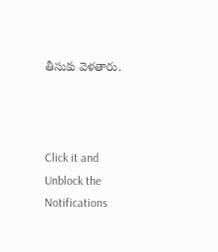తీసుకు వెళతారు.



Click it and Unblock the Notifications